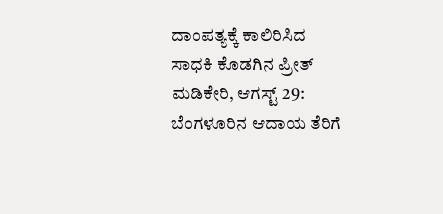ದಾಂಪತ್ಯಕ್ಕೆ ಕಾಲಿರಿಸಿದ ಸಾಧಕಿ ಕೊಡಗಿನ ಪ್ರೀತ್
ಮಡಿಕೇರಿ, ಆಗಸ್ಟ್ 29: ಬೆಂಗಳೂರಿನ ಆದಾಯ ತೆರಿಗೆ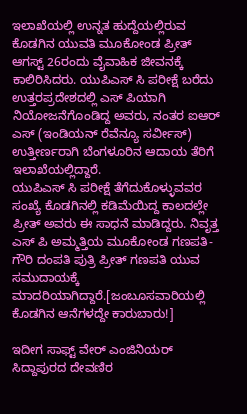ಇಲಾಖೆಯಲ್ಲಿ ಉನ್ನತ ಹುದ್ದೆಯಲ್ಲಿರುವ ಕೊಡಗಿನ ಯುವತಿ ಮೂಕೋಂಡ ಪ್ರೀತ್ ಆಗಸ್ಟ್ 26ರಂದು ವೈವಾಹಿಕ ಜೀವನಕ್ಕೆ ಕಾಲಿರಿಸಿದರು. ಯುಪಿಎಸ್ ಸಿ ಪರೀಕ್ಷೆ ಬರೆದು ಉತ್ತರಪ್ರದೇಶದಲ್ಲಿ ಎಸ್ ಪಿಯಾಗಿ ನಿಯೋಜನೆಗೊಂಡಿದ್ದ ಅವರು, ನಂತರ ಐಆರ್ ಎಸ್ (ಇಂಡಿಯನ್ ರೆವೆನ್ಯೂ ಸರ್ವೀಸ್) ಉತ್ತೀರ್ಣರಾಗಿ ಬೆಂಗಳೂರಿನ ಆದಾಯ ತೆರಿಗೆ ಇಲಾಖೆಯಲ್ಲಿದ್ದಾರೆ.
ಯುಪಿಎಸ್ ಸಿ ಪರೀಕ್ಷೆ ತೆಗೆದುಕೊಳ್ಳುವವರ ಸಂಖ್ಯೆ ಕೊಡಗಿನಲ್ಲಿ ಕಡಿಮೆಯಿದ್ದ ಕಾಲದಲ್ಲೇ ಪ್ರೀತ್ ಅವರು ಈ ಸಾಧನೆ ಮಾಡಿದ್ದರು. ನಿವೃತ್ತ ಎಸ್ ಪಿ ಅಮ್ಮತ್ತಿಯ ಮೂಕೋಂಡ ಗಣಪತಿ- ಗೌರಿ ದಂಪತಿ ಪುತ್ರಿ ಪ್ರೀತ್ ಗಣಪತಿ ಯುವ ಸಮುದಾಯಕ್ಕೆ ಮಾದರಿಯಾಗಿದ್ದಾರೆ.[ಜಂಬೂಸವಾರಿಯಲ್ಲಿ ಕೊಡಗಿನ ಆನೆಗಳದ್ದೇ ಕಾರುಬಾರು!]

ಇದೀಗ ಸಾಫ್ಟ್ ವೇರ್ ಎಂಜಿನಿಯರ್ ಸಿದ್ದಾಪುರದ ದೇವಣಿರ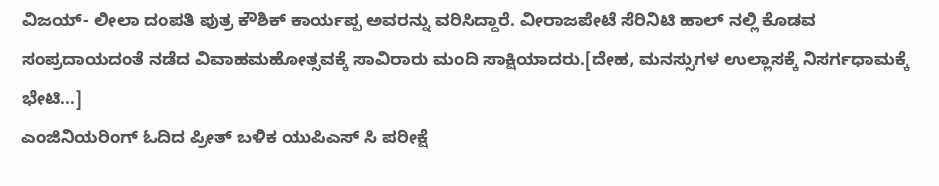ವಿಜಯ್- ಲೀಲಾ ದಂಪತಿ ಪುತ್ರ ಕೌಶಿಕ್ ಕಾರ್ಯಪ್ಪ ಅವರನ್ನು ವರಿಸಿದ್ದಾರೆ. ವೀರಾಜಪೇಟೆ ಸೆರಿನಿಟಿ ಹಾಲ್ ನಲ್ಲಿ ಕೊಡವ ಸಂಪ್ರದಾಯದಂತೆ ನಡೆದ ವಿವಾಹಮಹೋತ್ಸವಕ್ಕೆ ಸಾವಿರಾರು ಮಂದಿ ಸಾಕ್ಷಿಯಾದರು.[ದೇಹ, ಮನಸ್ಸುಗಳ ಉಲ್ಲಾಸಕ್ಕೆ ನಿಸರ್ಗಧಾಮಕ್ಕೆ ಭೇಟಿ...]
ಎಂಜಿನಿಯರಿಂಗ್ ಓದಿದ ಪ್ರೀತ್ ಬಳಿಕ ಯುಪಿಎಸ್ ಸಿ ಪರೀಕ್ಷೆ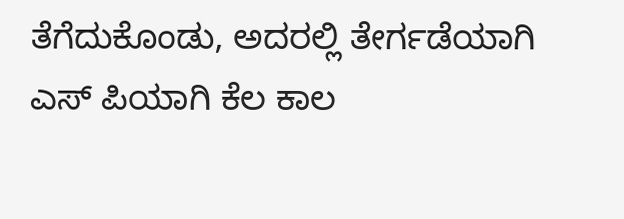ತೆಗೆದುಕೊಂಡು, ಅದರಲ್ಲಿ ತೇರ್ಗಡೆಯಾಗಿ ಎಸ್ ಪಿಯಾಗಿ ಕೆಲ ಕಾಲ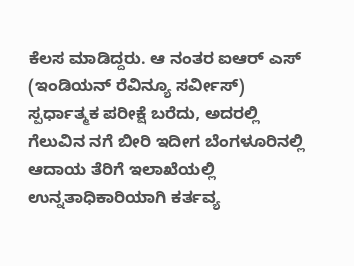ಕೆಲಸ ಮಾಡಿದ್ದರು. ಆ ನಂತರ ಐಆರ್ ಎಸ್ (ಇಂಡಿಯನ್ ರೆವಿನ್ಯೂ ಸರ್ವೀಸ್) ಸ್ಪರ್ಧಾತ್ಮಕ ಪರೀಕ್ಷೆ ಬರೆದು, ಅದರಲ್ಲಿ ಗೆಲುವಿನ ನಗೆ ಬೀರಿ ಇದೀಗ ಬೆಂಗಳೂರಿನಲ್ಲಿ ಆದಾಯ ತೆರಿಗೆ ಇಲಾಖೆಯಲ್ಲಿ ಉನ್ನತಾಧಿಕಾರಿಯಾಗಿ ಕರ್ತವ್ಯ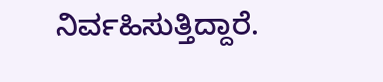ನಿರ್ವಹಿಸುತ್ತಿದ್ದಾರೆ.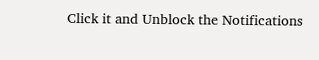Click it and Unblock the Notifications